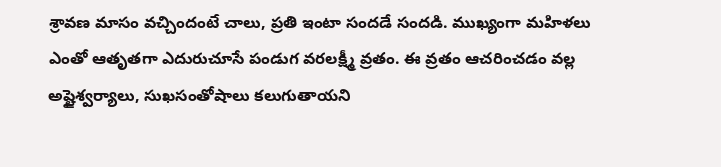శ్రావణ మాసం వచ్చిందంటే చాలు, ప్రతి ఇంటా సందడే సందడి. ముఖ్యంగా మహిళలు ఎంతో ఆతృతగా ఎదురుచూసే పండుగ వరలక్ష్మీ వ్రతం. ఈ వ్రతం ఆచరించడం వల్ల అష్టైశ్వర్యాలు, సుఖసంతోషాలు కలుగుతాయని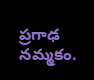ప్రగాఢ నమ్మకం.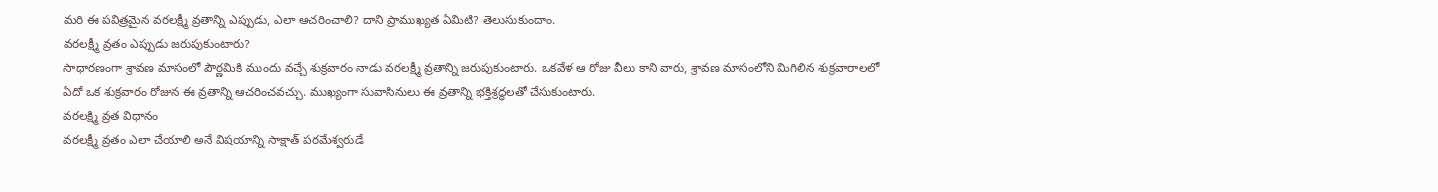మరి ఈ పవిత్రమైన వరలక్ష్మీ వ్రతాన్ని ఎప్పుడు, ఎలా ఆచరించాలి? దాని ప్రాముఖ్యత ఏమిటి? తెలుసుకుందాం.
వరలక్ష్మీ వ్రతం ఎప్పుడు జరుపుకుంటారు?
సాధారణంగా శ్రావణ మాసంలో పౌర్ణమికి ముందు వచ్చే శుక్రవారం నాడు వరలక్ష్మీ వ్రతాన్ని జరుపుకుంటారు. ఒకవేళ ఆ రోజు వీలు కాని వారు, శ్రావణ మాసంలోని మిగిలిన శుక్రవారాలలో ఏదో ఒక శుక్రవారం రోజున ఈ వ్రతాన్ని ఆచరించవచ్చు. ముఖ్యంగా సువాసినులు ఈ వ్రతాన్ని భక్తిశ్రద్ధలతో చేసుకుంటారు.
వరలక్ష్మి వ్రత విధానం
వరలక్ష్మీ వ్రతం ఎలా చేయాలి అనే విషయాన్ని సాక్షాత్ పరమేశ్వరుడే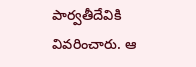పార్వతీదేవికి వివరించారు. ఆ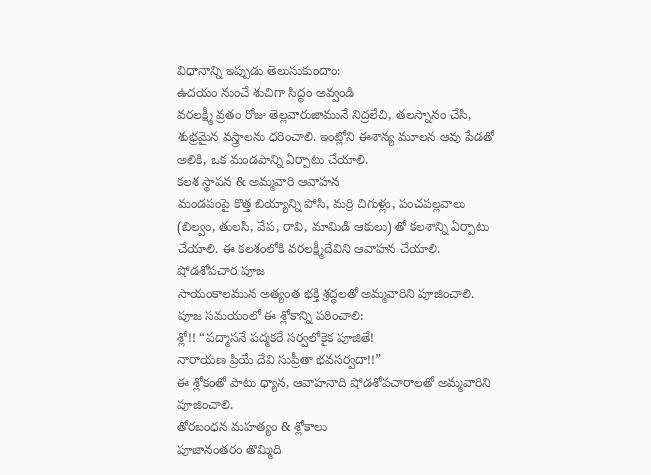విధానాన్ని ఇప్పుడు తెలుసుకుందాం:
ఉదయం నుంచే శుచిగా సిద్ధం అవ్వండి
వరలక్ష్మీ వ్రతం రోజు తెల్లవారుజామునే నిద్రలేచి, తలస్నానం చేసి, శుభ్రమైన వస్త్రాలను ధరించాలి. ఇంట్లోని ఈశాన్య మూలన ఆవు పేడతో అలికి, ఒక మండపాన్ని ఏర్పాటు చేయాలి.
కలశ స్థాపన & అమ్మవారి ఆవాహన
మండపంపై కొత్త బియ్యాన్ని పోసి, మర్రి చిగుళ్లు, పంచపల్లవాలు (బిల్వం, తులసి, వేప, రావి, మామిడి ఆకులు) తో కలశాన్ని ఏర్పాటు చేయాలి. ఈ కలశంలోకి వరలక్ష్మీదేవిని ఆవాహన చేయాలి.
షోడశోపచార పూజ
సాయంకాలమున అత్యంత భక్తి శ్రద్ధలతో అమ్మవారిని పూజించాలి. పూజ సమయంలో ఈ శ్లోకాన్ని పఠించాలి:
శ్లో!! “పద్మాసనే పద్మకరే సర్వలోకైక పూజితే!
నారాయణ ప్రియే దేవి సుప్రీతా భవసర్వదా!!”
ఈ శ్లోకంతో పాటు ధ్యాన, ఆవాహనాది షోడశోపచారాలతో అమ్మవారిని పూజించాలి.
తోరబంధన మహత్యం & శ్లోకాలు
పూజానంతరం తొమ్మిది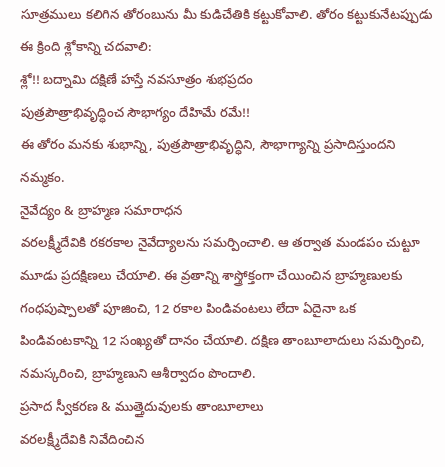సూత్రములు కలిగిన తోరంబును మీ కుడిచేతికి కట్టుకోవాలి. తోరం కట్టుకునేటప్పుడు ఈ క్రింది శ్లోకాన్ని చదవాలి:
శ్లో!! బద్నామి దక్షిణే హస్తే నవసూత్రం శుభప్రదం
పుత్రపౌత్రాభివృద్ధించ సౌభాగ్యం దేహిమే రమే!!
ఈ తోరం మనకు శుభాన్ని, పుత్రపౌత్రాభివృద్ధిని, సౌభాగ్యాన్ని ప్రసాదిస్తుందని నమ్మకం.
నైవేద్యం & బ్రాహ్మణ సమారాధన
వరలక్ష్మీదేవికి రకరకాల నైవేద్యాలను సమర్పించాలి. ఆ తర్వాత మండపం చుట్టూ మూడు ప్రదక్షిణలు చేయాలి. ఈ వ్రతాన్ని శాస్త్రోక్తంగా చేయించిన బ్రాహ్మణులకు గంధపుష్పాలతో పూజించి, 12 రకాల పిండివంటలు లేదా ఏదైనా ఒక పిండివంటకాన్ని 12 సంఖ్యతో దానం చేయాలి. దక్షిణ తాంబూలాదులు సమర్పించి, నమస్కరించి, బ్రాహ్మణుని ఆశీర్వాదం పొందాలి.
ప్రసాద స్వీకరణ & ముత్తైదువులకు తాంబూలాలు
వరలక్ష్మీదేవికి నివేదించిన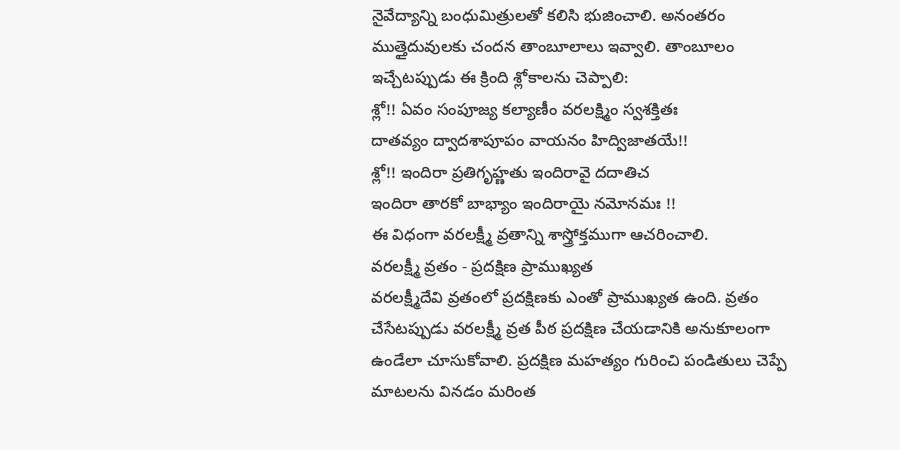నైవేద్యాన్ని బంధుమిత్రులతో కలిసి భుజించాలి. అనంతరం ముత్తైదువులకు చందన తాంబూలాలు ఇవ్వాలి. తాంబూలం ఇచ్చేటప్పుడు ఈ క్రింది శ్లోకాలను చెప్పాలి:
శ్లో!! ఏవం సంపూజ్య కల్యాణీం వరలక్ష్మిం స్వశక్తితః
దాతవ్యం ద్వాదశాపూపం వాయనం హిద్విజాతయే!!
శ్లో!! ఇందిరా ప్రతిగృహ్ణతు ఇందిరావై దదాతిచ
ఇందిరా తారకో బాభ్యాం ఇందిరాయై నమోనమః !!
ఈ విధంగా వరలక్ష్మీ వ్రతాన్ని శాస్త్రోక్తముగా ఆచరించాలి.
వరలక్ష్మీ వ్రతం - ప్రదక్షిణ ప్రాముఖ్యత
వరలక్ష్మీదేవి వ్రతంలో ప్రదక్షిణకు ఎంతో ప్రాముఖ్యత ఉంది. వ్రతం చేసేటప్పుడు వరలక్ష్మీ వ్రత పీఠ ప్రదక్షిణ చేయడానికి అనుకూలంగా ఉండేలా చూసుకోవాలి. ప్రదక్షిణ మహత్యం గురించి పండితులు చెప్పే మాటలను వినడం మరింత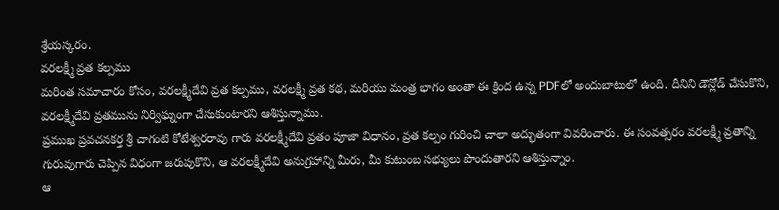శ్రేయస్కరం.
వరలక్ష్మీ వ్రత కల్పము
మరింత సమాచారం కోసం, వరలక్ష్మీదేవి వ్రత కల్పము, వరలక్ష్మీ వ్రత కథ, మరియు మంత్ర భాగం అంతా ఈ క్రింద ఉన్న PDFలో అందుబాటులో ఉంది. దీనిని డౌన్లోడ్ చేసుకొని, వరలక్ష్మీదేవి వ్రతమును నిర్విఘ్నంగా చేసుకుంటారని ఆశిస్తున్నాము.
ప్రముఖ ప్రవచనకర్త శ్రీ చాగంటి కోటేశ్వరరావు గారు వరలక్ష్మీదేవి వ్రతం పూజా విధానం, వ్రత కల్పం గురించి చాలా అద్భుతంగా వివరించారు. ఈ సంవత్సరం వరలక్ష్మీ వ్రతాన్ని గురువుగారు చెప్పిన విధంగా జరుపుకొని, ఆ వరలక్ష్మీదేవి అనుగ్రహాన్ని మీరు, మీ కుటుంబ సభ్యులు పొందుతారని ఆశిస్తున్నాం.
ఆ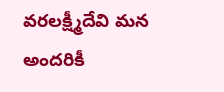వరలక్ష్మీదేవి మన అందరికీ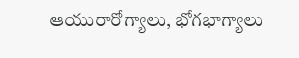ఆయురారోగ్యాలు, భోగభాగ్యాలు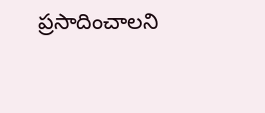ప్రసాదించాలని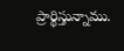ప్రార్థిస్తున్నాము.